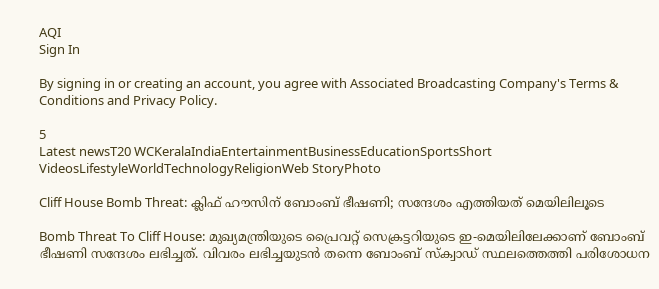AQI
Sign In

By signing in or creating an account, you agree with Associated Broadcasting Company's Terms & Conditions and Privacy Policy.

5
Latest newsT20 WCKeralaIndiaEntertainmentBusinessEducationSportsShort VideosLifestyleWorldTechnologyReligionWeb StoryPhoto

Cliff House Bomb Threat: ക്ലിഫ് ഹൗസിന് ബോംബ് ഭീഷണി; സന്ദേശം എത്തിയത് മെയിലിലൂടെ

Bomb Threat To Cliff House: മുഖ്യമന്ത്രിയുടെ പ്രൈവറ്റ് സെക്രട്ടറിയുടെ ഇ-മെയിലിലേക്കാണ് ബോംബ് ഭീഷണി സന്ദേശം ലഭിച്ചത്. വിവരം ലഭിച്ചയുടൻ തന്നെ ബോംബ് സ്‌ക്വാഡ് സ്ഥലത്തെത്തി പരിശോധന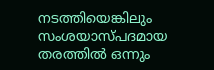നടത്തിയെങ്കിലും സംശയാസ്പദമായ തരത്തിൽ ഒന്നും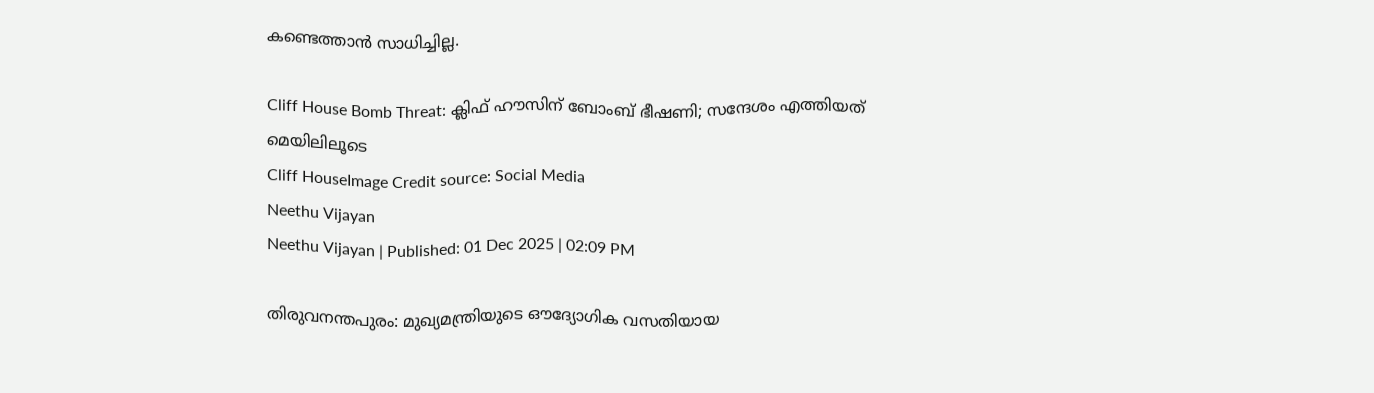കണ്ടെത്താൻ സാധിച്ചില്ല.

Cliff House Bomb Threat: ക്ലിഫ് ഹൗസിന് ബോംബ് ഭീഷണി; സന്ദേശം എത്തിയത് മെയിലിലൂടെ
Cliff HouseImage Credit source: Social Media
Neethu Vijayan
Neethu Vijayan | Published: 01 Dec 2025 | 02:09 PM

തിരുവനന്തപുരം: മുഖ്യമന്ത്രിയുടെ ഔദ്യോഗിക വസതിയായ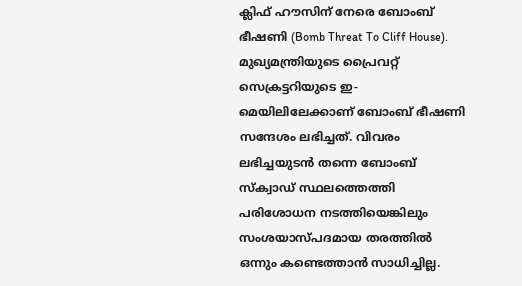ക്ലിഫ് ഹൗസിന് നേരെ ബോംബ് ഭീഷണി (Bomb Threat To Cliff House). മുഖ്യമന്ത്രിയുടെ പ്രൈവറ്റ് സെക്രട്ടറിയുടെ ഇ-മെയിലിലേക്കാണ് ബോംബ് ഭീഷണി സന്ദേശം ലഭിച്ചത്. വിവരം ലഭിച്ചയുടൻ തന്നെ ബോംബ് സ്‌ക്വാഡ് സ്ഥലത്തെത്തി പരിശോധന നടത്തിയെങ്കിലും സംശയാസ്പദമായ തരത്തിൽ ഒന്നും കണ്ടെത്താൻ സാധിച്ചില്ല.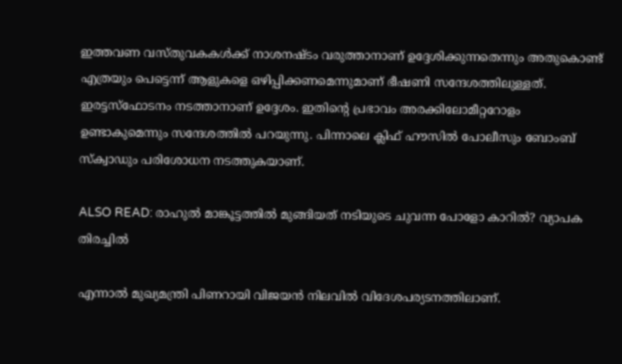ഇത്തവണ വസ്തുവകകൾക്ക് നാശനഷ്ടം വരുത്താനാണ് ഉദ്ദേശിക്കുന്നതെന്നും അതുകൊണ്ട് എത്രയും പെട്ടെന്ന് ആളുകളെ ഒഴിപ്പിക്കണമെന്നുമാണ് ഭീഷണി സന്ദേശത്തിലുള്ളത്. ഇരട്ടസ്‌ഫോടനം നടത്താനാണ് ഉദ്ദേശം. ഇതിൻ്റെ പ്രഭാവം അരക്കിലോമീറ്ററോളം ഉണ്ടാകുമെന്നും സന്ദേശത്തിൽ പറയുന്നു. പിന്നാലെ ക്ലിഫ് ഹൗസിൽ പോലീസും ബോംബ് സ്‌ക്വാഡും പരിശോധന നടത്തുകയാണ്.

ALSO READ: രാഹുൽ മാങ്കൂട്ടത്തിൽ മുങ്ങിയത് നടിയുടെ ചുവന്ന പോളോ കാറില്‍? വ്യാപക തിരച്ചിൽ

എന്നാൽ മുഖ്യമന്ത്രി പിണറായി വിജയൻ നിലവിൽ വിദേശപര്യടനത്തിലാണ്.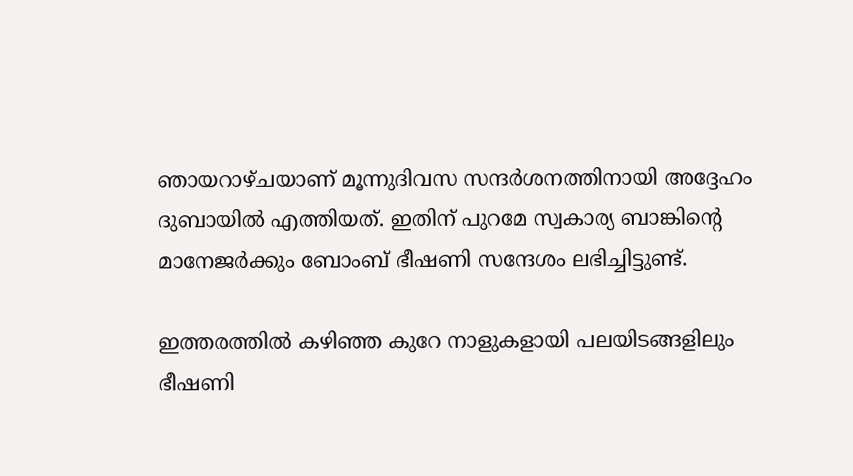ഞായറാഴ്ചയാണ് മൂന്നുദിവസ സന്ദർശനത്തിനായി അദ്ദേഹം ദുബായിൽ എത്തിയത്. ഇതിന് പുറമേ സ്വകാര്യ ബാങ്കിന്റെ മാനേജർക്കും ബോംബ് ഭീഷണി സന്ദേശം ലഭിച്ചിട്ടുണ്ട്.

ഇത്തരത്തിൽ കഴിഞ്ഞ കുറേ നാളുകളായി പലയിടങ്ങളിലും ഭീഷണി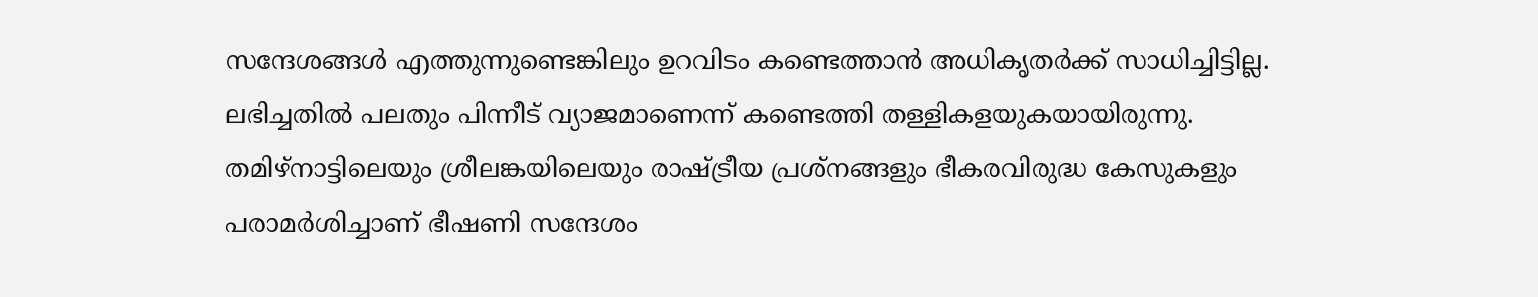സന്ദേശങ്ങൾ എത്തുന്നുണ്ടെങ്കിലും ഉറവിടം കണ്ടെത്താൻ അധികൃതർക്ക് സാധിച്ചിട്ടില്ല. ലഭിച്ചതിൽ പലതും പിന്നീട് വ്യാജമാണെന്ന് കണ്ടെത്തി തള്ളികളയുകയായിരുന്നു. തമിഴ്‌നാട്ടിലെയും ശ്രീലങ്കയിലെയും രാഷ്ട്രീയ പ്രശ്‌നങ്ങളും ഭീകരവിരുദ്ധ കേസുകളും പരാമർശിച്ചാണ് ഭീഷണി സന്ദേശം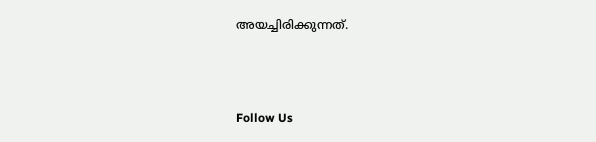അയച്ചിരിക്കുന്നത്.



Follow Us